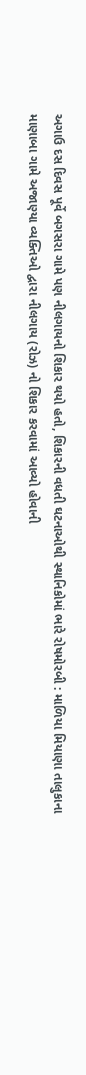અગાઉ દસ દિવસ પૂર્વે બગસરા ગામે પણ નીલગાયનો શિકાર થયો હતો, શિકારની વધતી ઘટનાઓથી સ્થાનિકોમાં ભારે રોષમોરબી : માળિયા મિયાણા તાલુકાના માણાબા ગામે અજાણ્યા વ્યક્તિઓ દ્વારા નીલગાય (રોઝ) નો શિકાર કરવામાં આવ્યો હોવાની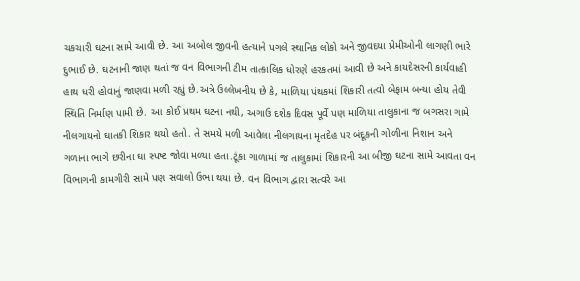ચકચારી ઘટના સામે આવી છે. આ અબોલ જીવની હત્યાને પગલે સ્થાનિક લોકો અને જીવદયા પ્રેમીઓની લાગણી ભારે દુભાઈ છે. ઘટનાની જાણ થતાં જ વન વિભાગની ટીમ તાત્કાલિક ધોરણે હરકતમાં આવી છે અને કાયદેસરની કાર્યવાહી હાથ ધરી હોવાનું જાણવા મળી રહ્યું છે.અત્રે ઉલ્લેખનીય છે કે, માળિયા પંથકમાં શિકારી તત્વો બેફામ બન્યા હોય તેવી સ્થિતિ નિર્માણ પામી છે. આ કોઈ પ્રથમ ઘટના નથી, અગાઉ દશેક દિવસ પૂર્વે પણ માળિયા તાલુકાના જ બગસરા ગામે નીલગાયનો ઘાતકી શિકાર થયો હતો. તે સમયે મળી આવેલા નીલગાયના મૃતદેહ પર બંદૂકની ગોળીના નિશાન અને ગળાના ભાગે છરીના ઘા સ્પષ્ટ જોવા મળ્યા હતા.ટૂંકા ગાળામાં જ તાલુકામાં શિકારની આ બીજી ઘટના સામે આવતા વન વિભાગની કામગીરી સામે પણ સવાલો ઉભા થયા છે. વન વિભાગ દ્વારા સત્વરે આ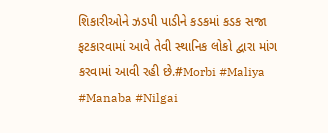શિકારીઓને ઝડપી પાડીને કડકમાં કડક સજા ફટકારવામાં આવે તેવી સ્થાનિક લોકો દ્વારા માંગ કરવામાં આવી રહી છે.#Morbi #Maliya #Manaba #Nilgai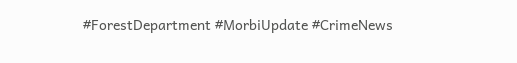#ForestDepartment #MorbiUpdate #CrimeNews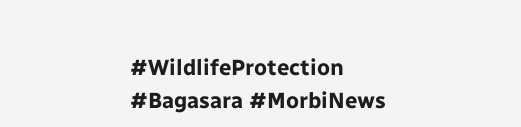#WildlifeProtection #Bagasara #MorbiNews